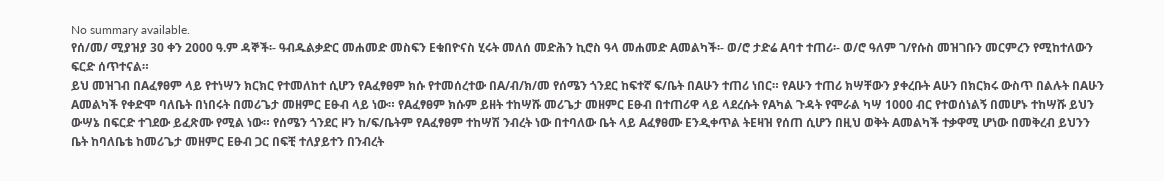No summary available.
የሰ/መ/ ሚያዝያ 30 ቀን 2000 ዓ.ም ዳኞች፡- ዓብዱልቃድር መሐመድ መስፍን Eቁበዮናስ ሂሩት መለሰ መድሕን ኪሮስ ዓላ መሐመድ Aመልካች፡- ወ/ሮ ታድሬ Aባተ ተጠሪ፡- ወ/ሮ ዓለም ገ/የሱስ መዝገቡን መርምረን የሚከተለውን ፍርድ ሰጥተናል።
ይህ መዝገብ በAፈፃፀም ላይ የተነሣን ክርክር የተመለከተ ሲሆን የAፈፃፀም ክሱ የተመሰረተው በA/ብ/ክ/መ የሰሜን ጎንደር ከፍተኛ ፍ/ቤት በAሁን ተጠሪ ነበር። የAሁን ተጠሪ ክሣቸውን ያቀረቡት Aሁን በክርክሩ ውስጥ በልሉት በAሁን Aመልካች የቀድሞ ባለቤት በነበሩት በመሪጌታ መዘምር Eፁብ ላይ ነው። የAፈፃፀም ክሱም ይዘት ተከሣሹ መሪጌታ መዘምር Eፁብ በተጠሪዋ ላይ ላደረሱት የAካል ጉዳት የሞራል ካሣ 1000 ብር የተወሰነልኝ በመሆኑ ተከሣሹ ይህን ውሣኔ በፍርድ ተገደው ይፈጽሙ የሚል ነው። የሰሜን ጎንደር ዞን ከ/ፍ/ቤትም የAፈፃፀም ተከሣሽ ንብረት ነው በተባለው ቤት ላይ Aፈፃፀሙ Eንዲቀጥል ትEዛዝ የሰጠ ሲሆን በዚህ ወቅት Aመልካች ተቃዋሚ ሆነው በመቅረብ ይህንን ቤት ከባለቤቴ ከመሪጌታ መዘምር Eፁብ ጋር በፍቺ ተለያይተን በንብረት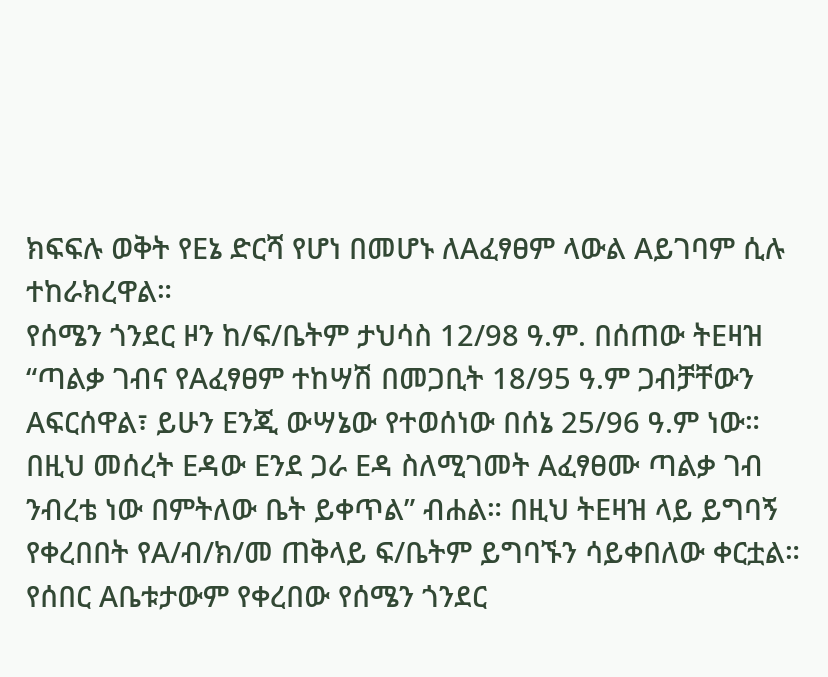ክፍፍሉ ወቅት የEኔ ድርሻ የሆነ በመሆኑ ለAፈፃፀም ላውል Aይገባም ሲሉ ተከራክረዋል።
የሰሜን ጎንደር ዞን ከ/ፍ/ቤትም ታህሳስ 12/98 ዓ.ም. በሰጠው ትEዛዝ “ጣልቃ ገብና የAፈፃፀም ተከሣሽ በመጋቢት 18/95 ዓ.ም ጋብቻቸውን Aፍርሰዋል፣ ይሁን Eንጂ ውሣኔው የተወሰነው በሰኔ 25/96 ዓ.ም ነው።
በዚህ መሰረት Eዳው Eንደ ጋራ Eዳ ስለሚገመት Aፈፃፀሙ ጣልቃ ገብ ንብረቴ ነው በምትለው ቤት ይቀጥል” ብሐል። በዚህ ትEዛዝ ላይ ይግባኝ የቀረበበት የA/ብ/ክ/መ ጠቅላይ ፍ/ቤትም ይግባኙን ሳይቀበለው ቀርቷል።
የሰበር Aቤቱታውም የቀረበው የሰሜን ጎንደር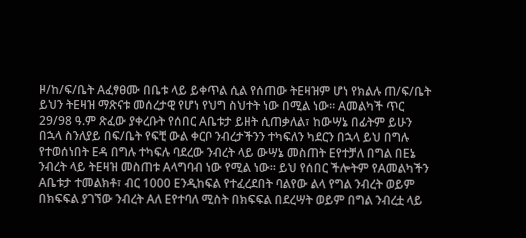ዞ/ከ/ፍ/ቤት Aፈፃፀሙ በቤቱ ላይ ይቀጥል ሲል የሰጠው ትEዛዝም ሆነ የክልሉ ጠ/ፍ/ቤት ይህን ትEዛዝ ማጽናቱ መሰረታዊ የሆነ የህግ ስህተት ነው በሚል ነው። Aመልካች ጥር 29/98 ዓ.ም ጽፈው ያቀረቡት የሰበር Aቤቱታ ይዘት ሲጠቃለል፣ ከውሣኔ በፊትም ይሁን በኋላ ስንለያይ በፍ/ቤት የፍቺ ውል ቀርቦ ንብረታችንን ተካፍለን ካደርን በኋላ ይህ በግሉ የተወሰነበት Eዳ በግሉ ተካፍሉ ባደረው ንብረት ላይ ውሣኔ መስጠት Eየተቻለ በግል በEኔ ንብረት ላይ ትEዛዝ መስጠቱ Aላግባብ ነው የሚል ነው። ይህ የሰበር ችሎትም የAመልካችን Aቤቱታ ተመልክቶ፣ ብር 1000 Eንዲከፍል የተፈረደበት ባልየው ልላ የግል ንብረት ወይም በክፍፍል ያገኘው ንብረት Aለ Eየተባለ ሚስት በክፍፍል በደረሣት ወይም በግል ንብረቷ ላይ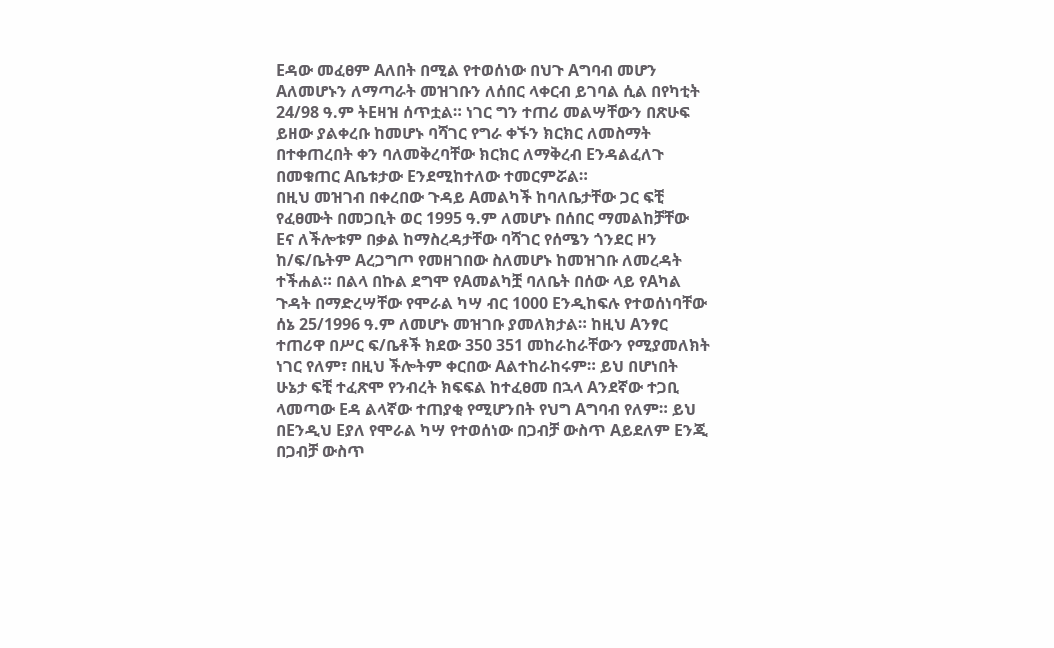Eዳው መፈፀም Aለበት በሚል የተወሰነው በህጉ Aግባብ መሆን Aለመሆኑን ለማጣራት መዝገቡን ለሰበር ላቀርብ ይገባል ሲል በየካቲት 24/98 ዓ.ም ትEዛዝ ሰጥቷል። ነገር ግን ተጠሪ መልሣቸውን በጽሁፍ ይዘው ያልቀረቡ ከመሆኑ ባሻገር የግራ ቀኙን ክርክር ለመስማት በተቀጠረበት ቀን ባለመቅረባቸው ክርክር ለማቅረብ Eንዳልፈለጉ በመቁጠር Aቤቱታው Eንደሚከተለው ተመርምሯል።
በዚህ መዝገብ በቀረበው ጉዳይ Aመልካች ከባለቤታቸው ጋር ፍቺ የፈፀሙት በመጋቢት ወር 1995 ዓ.ም ለመሆኑ በሰበር ማመልከቻቸው Eና ለችሎቱም በቃል ከማስረዳታቸው ባሻገር የሰሜን ጎንደር ዞን ከ/ፍ/ቤትም Aረጋግጦ የመዘገበው ስለመሆኑ ከመዝገቡ ለመረዳት ተችሐል። በልላ በኩል ደግሞ የAመልካቿ ባለቤት በሰው ላይ የAካል ጉዳት በማድረሣቸው የሞራል ካሣ ብር 1000 Eንዲከፍሉ የተወሰነባቸው ሰኔ 25/1996 ዓ.ም ለመሆኑ መዝገቡ ያመለክታል። ከዚህ Aንፃር ተጠሪዋ በሥር ፍ/ቤቶች ክደው 350 351 መከራከራቸውን የሚያመለክት ነገር የለም፣ በዚህ ችሎትም ቀርበው Aልተከራከሩም። ይህ በሆነበት ሁኔታ ፍቺ ተፈጽሞ የንብረት ክፍፍል ከተፈፀመ በኋላ Aንደኛው ተጋቢ ላመጣው Eዳ ልላኛው ተጠያቂ የሚሆንበት የህግ Aግባብ የለም። ይህ በEንዲህ Eያለ የሞራል ካሣ የተወሰነው በጋብቻ ውስጥ Aይደለም Eንጂ በጋብቻ ውስጥ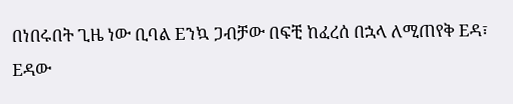በነበሩበት ጊዜ ነው ቢባል Eንኳ ጋብቻው በፍቺ ከፈረሰ በኋላ ለሚጠየቅ Eዳ፣ Eዳው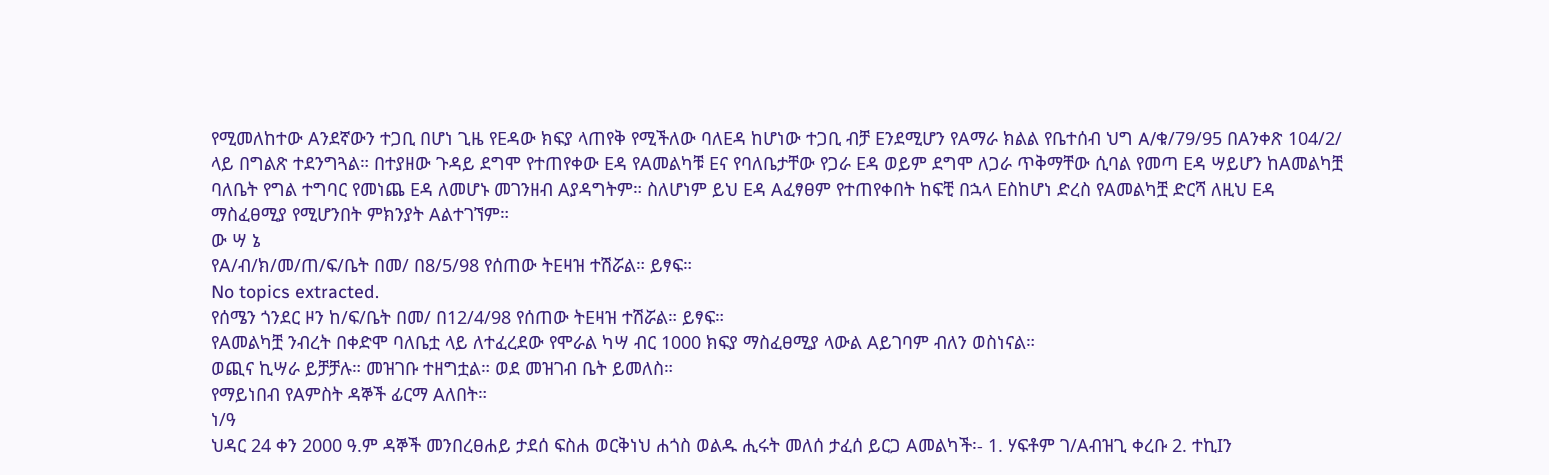የሚመለከተው Aንደኛውን ተጋቢ በሆነ ጊዜ የEዳው ክፍያ ላጠየቅ የሚችለው ባለEዳ ከሆነው ተጋቢ ብቻ Eንደሚሆን የAማራ ክልል የቤተሰብ ህግ A/ቁ/79/95 በAንቀጽ 104/2/ ላይ በግልጽ ተደንግጓል። በተያዘው ጉዳይ ደግሞ የተጠየቀው Eዳ የAመልካቹ Eና የባለቤታቸው የጋራ Eዳ ወይም ደግሞ ለጋራ ጥቅማቸው ሲባል የመጣ Eዳ ሣይሆን ከAመልካቿ ባለቤት የግል ተግባር የመነጨ Eዳ ለመሆኑ መገንዘብ Aያዳግትም። ስለሆነም ይህ Eዳ Aፈፃፀም የተጠየቀበት ከፍቺ በኋላ Eስከሆነ ድረስ የAመልካቿ ድርሻ ለዚህ Eዳ ማስፈፀሚያ የሚሆንበት ምክንያት Aልተገኘም።
ው ሣ ኔ
የA/ብ/ክ/መ/ጠ/ፍ/ቤት በመ/ በ8/5/98 የሰጠው ትEዛዝ ተሽሯል። ይፃፍ።
No topics extracted.
የሰሜን ጎንደር ዞን ከ/ፍ/ቤት በመ/ በ12/4/98 የሰጠው ትEዛዝ ተሽሯል። ይፃፍ።
የAመልካቿ ንብረት በቀድሞ ባለቤቷ ላይ ለተፈረደው የሞራል ካሣ ብር 1000 ክፍያ ማስፈፀሚያ ላውል Aይገባም ብለን ወስነናል።
ወጪና ኪሣራ ይቻቻሉ። መዝገቡ ተዘግቷል። ወደ መዝገብ ቤት ይመለስ።
የማይነበብ የAምስት ዳኞች ፊርማ Aለበት።
ነ/ዓ
ህዳር 24 ቀን 2000 ዓ.ም ዳኞች መንበረፀሐይ ታደሰ ፍስሐ ወርቅነህ ሐጎስ ወልዱ ሒሩት መለሰ ታፈሰ ይርጋ Aመልካች፡- 1. ሃፍቶም ገ/Aብዝጊ ቀረቡ 2. ተኪIን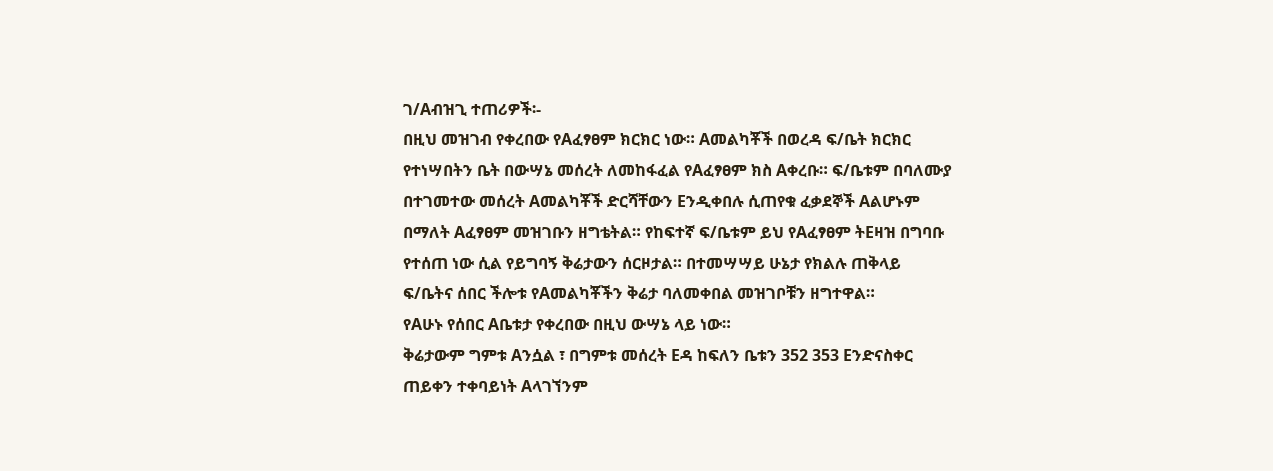ገ/Aብዝጊ ተጠሪዎች፡-
በዚህ መዝገብ የቀረበው የAፈፃፀም ክርክር ነው። Aመልካቾች በወረዳ ፍ/ቤት ክርክር የተነሣበትን ቤት በውሣኔ መሰረት ለመከፋፈል የAፈፃፀም ክስ Aቀረቡ። ፍ/ቤቱም በባለሙያ በተገመተው መሰረት Aመልካቾች ድርሻቸውን Eንዲቀበሉ ሲጠየቁ ፈቃደኞች Aልሆኑም በማለት Aፈፃፀም መዝገቡን ዘግቴትል። የከፍተኛ ፍ/ቤቱም ይህ የAፈፃፀም ትEዛዝ በግባቡ የተሰጠ ነው ሲል የይግባኝ ቅሬታውን ሰርዞታል። በተመሣሣይ ሁኔታ የክልሉ ጠቅላይ ፍ/ቤትና ሰበር ችሎቱ የAመልካቾችን ቅሬታ ባለመቀበል መዝገቦቹን ዘግተዋል።
የAሁኑ የሰበር Aቤቱታ የቀረበው በዚህ ውሣኔ ላይ ነው።
ቅሬታውም ግምቱ Aንሷል ፣ በግምቱ መሰረት Eዳ ከፍለን ቤቱን 352 353 Eንድናስቀር ጠይቀን ተቀባይነት Aላገኘንም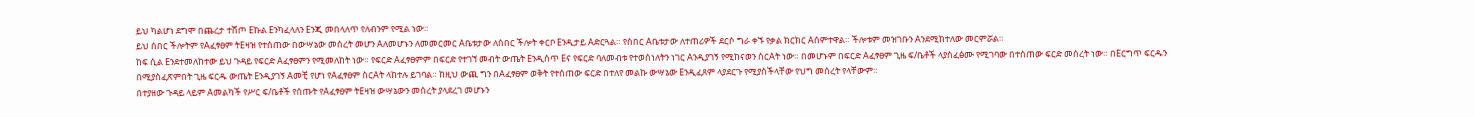ይህ ካልሆነ ደግሞ በጨረታ ተሸጦ Eኩል Eንካፈላለን Eንጂ መበላለጥ የለብንም የሚል ነው።
ይህ ሰበር ችሎትም የAፈፃፀም ትEዛዝ የተሰጠው በውሣኔው መሰረት መሆን Aለመሆኑን ለመመርመር Aቤቱታው ለሰበር ችሎት ቀርቦ Eንዲታይ Aድርጓል። የሰበር Aቤቱታው ለተጠሪዎች ደርሶ ግራ ቀኙ የቃል ክርክር Aሰምተዋል። ችሎቱም መዝገቡን Aንደሚከተለው መርምሯል።
ከፍ ሲል Eንደተመለከተው ይህ ጉዳይ የፍርድ Aፈፃፀምን የሚመለከት ነው። የፍርድ Aፈፃፀምም በፍርድ የተገኘ መብት ውጤት Eንዲሰጥ Eና የፍርድ ባለመብቱ የተወሰነለትን ነገር Aንዲያገኝ የሚከናወን ስርAት ነው። በመሆኑም በፍርድ Aፈፃፀም ጊዜ ፍ/ቤቶች ላያስፈፅሙ የሚገባው በተሰጠው ፍርድ መሰረት ነው። በEርግጥ ፍርዱን በሚያስፈጽምበት ጊዜ ፍርዱ ውጤት Eንዲያገኝ Aመቺ የሆነ የAፈፃፀም ስርAት ላከተሉ ይገባል። ከዚህ ውጪ ግን በAፈፃፀም ወቅት የተሰጠው ፍርድ በተለየ መልኩ ውሣኔው Eንዲፈጸም ላያደርጉ የሚያስችላቸው የህግ መሰረት የላቸውም።
በተያዘው ጉዳይ ላይም Aመልካች የሥር ፍ/ቤቶች የሰጡት የAፈፃፀም ትEዛዝ ውሣኔውን መሰረት ያላደረገ መሆኑን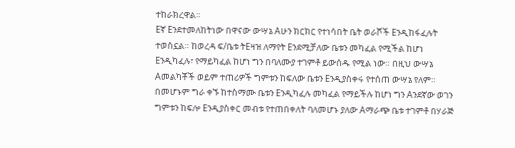ተከራክረዋል።
Eኛ Eንደተመለከትነው በዋናው ውሣኔ Aሁን ክርክር የተነሳበት ቤት ወራሾች Eንዲከፋፈሉት ተወስኗል። ከወረዳ ፍ/ቤቱ ትEዛዝ ለማየት Eንደሚቻለው ቤቱን መካፈል የሚችል ከሆነ Eንዲካፈሉ፣ የማይካፈል ከሆነ ግን በባለሙያ ተገምቶ ይውሰዱ የሚል ነው። በዚህ ውሣኔ Aመልካቾች ወይም ተጠሪዎች ግምቱን ከፍለው ቤቱን Eንዲያስቀሩ የተሰጠ ውሣኔ የለም። በመሆኑም ግራ ቀኙ ከተስማሙ ቤቱን Eንዲካፈሉ መካፈል የማይችሉ ከሆነ ግን Aንደኛው ወገን ግምቱን ከፍሎ Eንዲያስቀር መብቱ የተጠበቀለት ባለመሆኑ ያለው Aማራጭ ቤቱ ተገምቶ በሃራጅ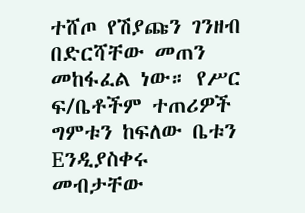ተሸጦ የሽያጩን ገንዘብ በድርሻቸው መጠን መከፋፈል ነው። የሥር ፍ/ቤቶችም ተጠሪዎች ግምቱን ከፍለው ቤቱን Eንዲያስቀሩ መብታቸው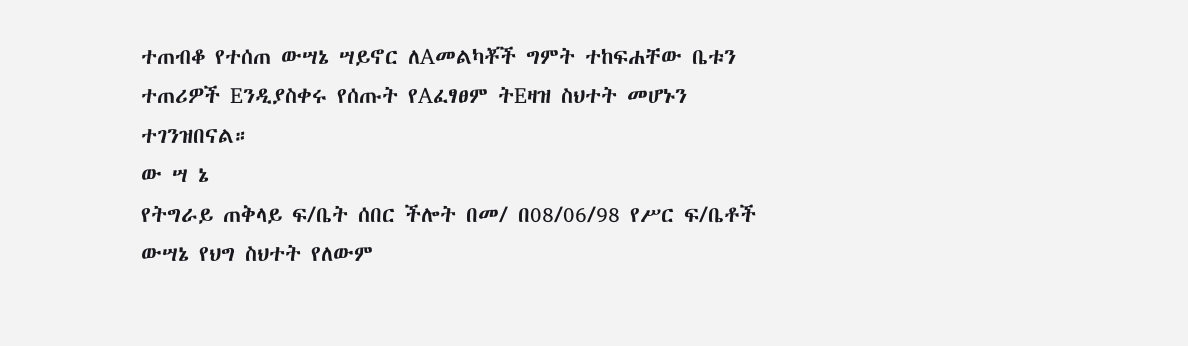ተጠብቆ የተሰጠ ውሣኔ ሣይኖር ለAመልካቾች ግምት ተከፍሐቸው ቤቱን ተጠሪዎች Eንዲያስቀሩ የሰጡት የAፈፃፀም ትEዛዝ ስህተት መሆኑን ተገንዝበናል።
ው ሣ ኔ
የትግራይ ጠቅላይ ፍ/ቤት ሰበር ችሎት በመ/ በ08/06/98 የሥር ፍ/ቤቶች ውሣኔ የህግ ስህተት የለውም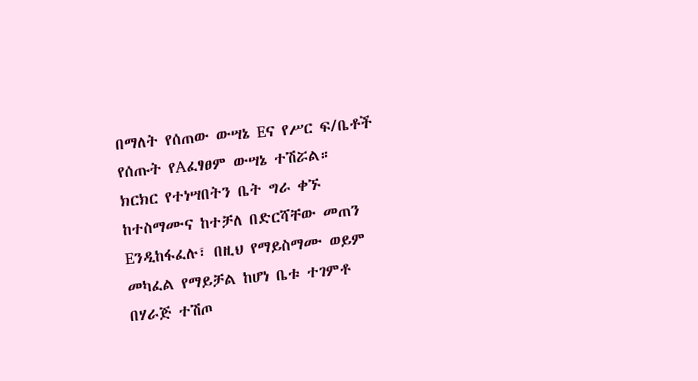በማለት የሰጠው ውሣኔ Eና የሥር ፍ/ቤቶች የሰጡት የAፈፃፀም ውሣኔ ተሽሯል።
ክርክር የተነሣበትን ቤት ግራ ቀኙ ከተስማሙና ከተቻለ በድርሻቸው መጠን Eንዲከፋፈሉ፣ በዚህ የማይስማሙ ወይም መካፈል የማይቻል ከሆነ ቤቱ ተገምቶ በሃራጅ ተሽጦ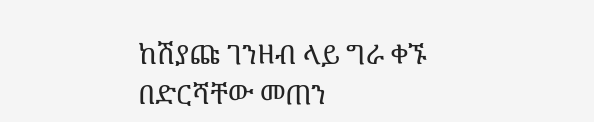ከሽያጩ ገንዘብ ላይ ግራ ቀኙ በድርሻቸው መጠን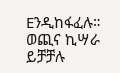Eንዲከፋፈሉ።
ወጪና ኪሣራ ይቻቻሉ